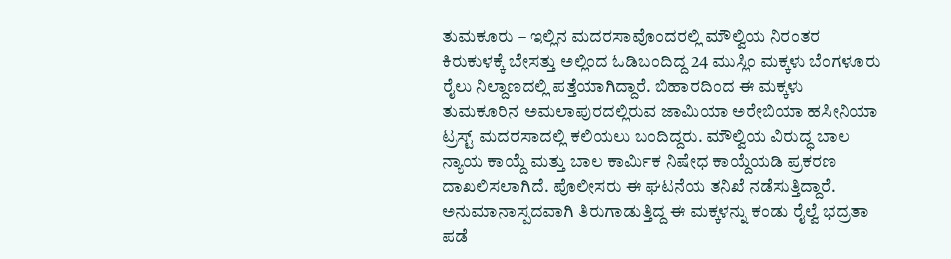ತುಮಕೂರು – ಇಲ್ಲಿನ ಮದರಸಾವೊಂದರಲ್ಲಿ ಮೌಲ್ವಿಯ ನಿರಂತರ ಕಿರುಕುಳಕ್ಕೆ ಬೇಸತ್ತು ಅಲ್ಲಿಂದ ಓಡಿಬಂದಿದ್ದ 24 ಮುಸ್ಲಿಂ ಮಕ್ಕಳು ಬೆಂಗಳೂರು ರೈಲು ನಿಲ್ದಾಣದಲ್ಲಿ ಪತ್ತೆಯಾಗಿದ್ದಾರೆ. ಬಿಹಾರದಿಂದ ಈ ಮಕ್ಕಳು ತುಮಕೂರಿನ ಅಮಲಾಪುರದಲ್ಲಿರುವ ಜಾಮಿಯಾ ಅರೇಬಿಯಾ ಹಸೀನಿಯಾ ಟ್ರಸ್ಟ್ ಮದರಸಾದಲ್ಲಿ ಕಲಿಯಲು ಬಂದಿದ್ದರು. ಮೌಲ್ವಿಯ ವಿರುದ್ಧ ಬಾಲ ನ್ಯಾಯ ಕಾಯ್ದೆ ಮತ್ತು ಬಾಲ ಕಾರ್ಮಿಕ ನಿಷೇಧ ಕಾಯ್ದೆಯಡಿ ಪ್ರಕರಣ ದಾಖಲಿಸಲಾಗಿದೆ. ಪೊಲೀಸರು ಈ ಘಟನೆಯ ತನಿಖೆ ನಡೆಸುತ್ತಿದ್ದಾರೆ.
ಅನುಮಾನಾಸ್ಪದವಾಗಿ ತಿರುಗಾಡುತ್ತಿದ್ದ ಈ ಮಕ್ಕಳನ್ನು ಕಂಡು ರೈಲ್ವೆ ಭದ್ರತಾ ಪಡೆ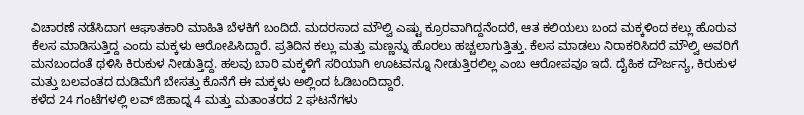ವಿಚಾರಣೆ ನಡೆಸಿದಾಗ ಆಘಾತಕಾರಿ ಮಾಹಿತಿ ಬೆಳಕಿಗೆ ಬಂದಿದೆ. ಮದರಸಾದ ಮೌಲ್ವಿ ಎಷ್ಟು ಕ್ರೂರವಾಗಿದ್ದನೆಂದರೆ, ಆತ ಕಲಿಯಲು ಬಂದ ಮಕ್ಕಳಿಂದ ಕಲ್ಲು ಹೊರುವ ಕೆಲಸ ಮಾಡಿಸುತ್ತಿದ್ದ ಎಂದು ಮಕ್ಕಳು ಆರೋಪಿಸಿದ್ದಾರೆ. ಪ್ರತಿದಿನ ಕಲ್ಲು ಮತ್ತು ಮಣ್ಣನ್ನು ಹೊರಲು ಹಚ್ಚಲಾಗುತ್ತಿತ್ತು. ಕೆಲಸ ಮಾಡಲು ನಿರಾಕರಿಸಿದರೆ ಮೌಲ್ವಿ ಅವರಿಗೆ ಮನಬಂದಂತೆ ಥಳಿಸಿ ಕಿರುಕುಳ ನೀಡುತ್ತಿದ್ದ. ಹಲವು ಬಾರಿ ಮಕ್ಕಳಿಗೆ ಸರಿಯಾಗಿ ಊಟವನ್ನೂ ನೀಡುತ್ತಿರಲಿಲ್ಲ ಎಂಬ ಆರೋಪವೂ ಇದೆ. ದೈಹಿಕ ದೌರ್ಜನ್ಯ, ಕಿರುಕುಳ ಮತ್ತು ಬಲವಂತದ ದುಡಿಮೆಗೆ ಬೇಸತ್ತು ಕೊನೆಗೆ ಈ ಮಕ್ಕಳು ಅಲ್ಲಿಂದ ಓಡಿಬಂದಿದ್ದಾರೆ.
ಕಳೆದ 24 ಗಂಟೆಗಳಲ್ಲಿ ಲವ್ ಜಿಹಾದ್ನ 4 ಮತ್ತು ಮತಾಂತರದ 2 ಘಟನೆಗಳು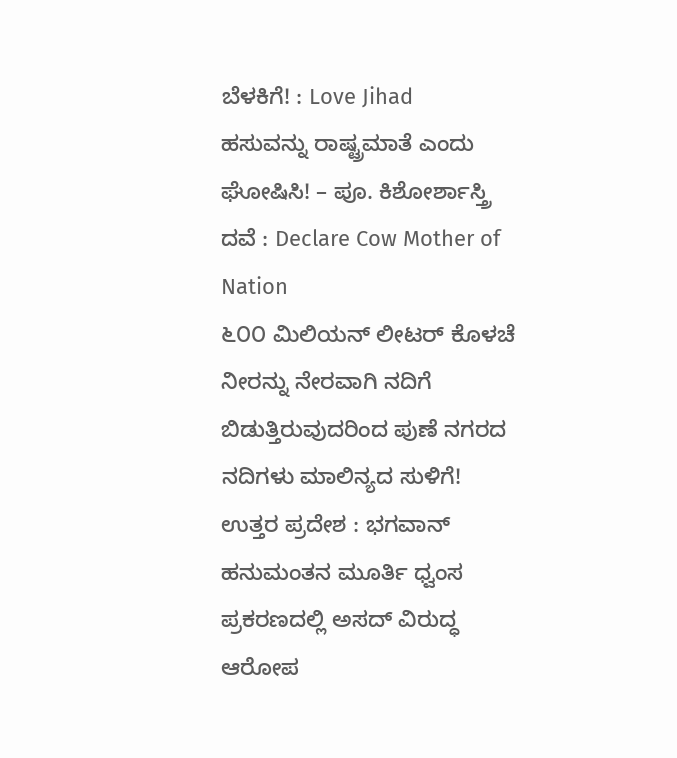ಬೆಳಕಿಗೆ! : Love Jihad
ಹಸುವನ್ನು ರಾಷ್ಟ್ರಮಾತೆ ಎಂದು ಘೋಷಿಸಿ! – ಪೂ. ಕಿಶೋರ್ಶಾಸ್ತ್ರಿ ದವೆ : Declare Cow Mother of Nation
೬೦೦ ಮಿಲಿಯನ್ ಲೀಟರ್ ಕೊಳಚೆ ನೀರನ್ನು ನೇರವಾಗಿ ನದಿಗೆ ಬಿಡುತ್ತಿರುವುದರಿಂದ ಪುಣೆ ನಗರದ ನದಿಗಳು ಮಾಲಿನ್ಯದ ಸುಳಿಗೆ!
ಉತ್ತರ ಪ್ರದೇಶ : ಭಗವಾನ್ ಹನುಮಂತನ ಮೂರ್ತಿ ಧ್ವಂಸ ಪ್ರಕರಣದಲ್ಲಿ ಅಸದ್ ವಿರುದ್ಧ ಆರೋಪ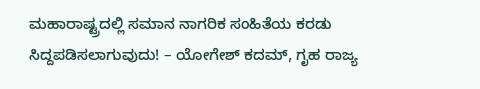ಮಹಾರಾಷ್ಟ್ರದಲ್ಲಿ ಸಮಾನ ನಾಗರಿಕ ಸಂಹಿತೆಯ ಕರಡು ಸಿದ್ದಪಡಿಸಲಾಗುವುದು! – ಯೋಗೇಶ್ ಕದಮ್, ಗೃಹ ರಾಜ್ಯ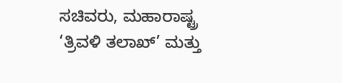ಸಚಿವರು, ಮಹಾರಾಷ್ಟ್ರ
‘ತ್ರಿವಳಿ ತಲಾಖ್’ ಮತ್ತು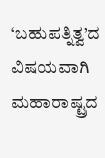‘ಬಹುಪತ್ನಿತ್ವ’ದ ವಿಷಯವಾಗಿ ಮಹಾರಾಷ್ಟ್ರದ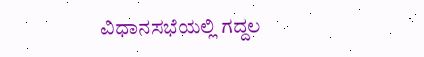ವಿಧಾನಸಭೆಯಲ್ಲಿ ಗದ್ದಲ